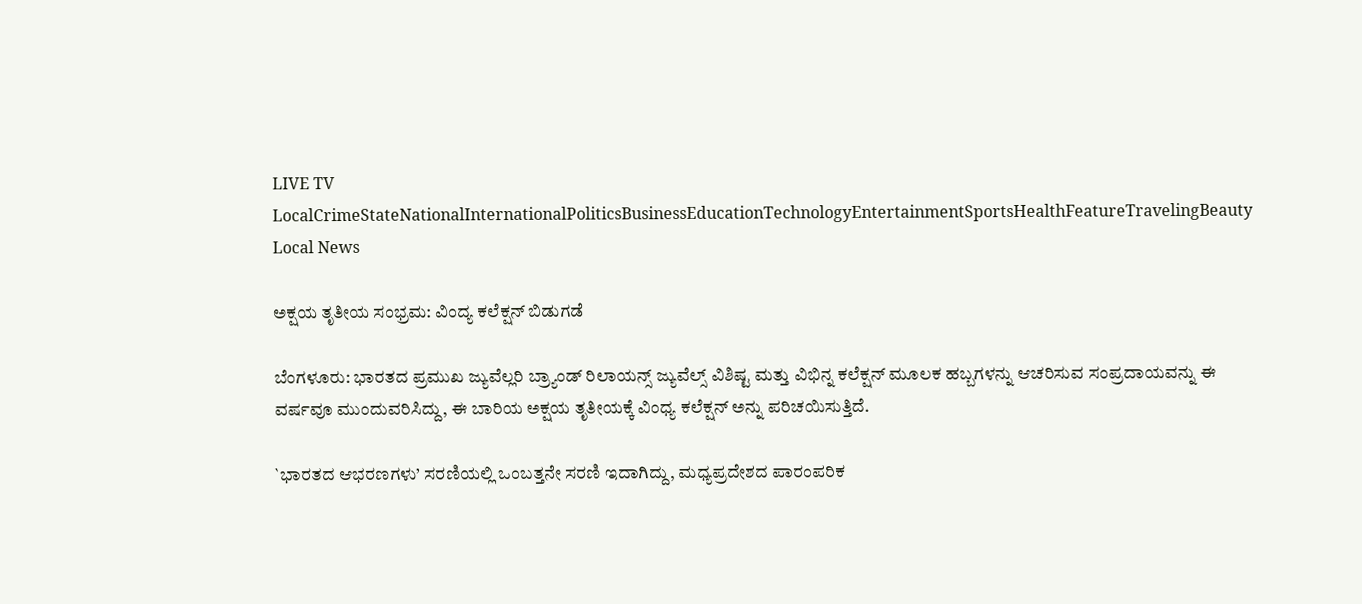LIVE TV LocalCrimeStateNationalInternationalPoliticsBusinessEducationTechnologyEntertainmentSportsHealthFeatureTravelingBeauty
Local News

ಅಕ್ಷಯ ತೃತೀಯ ಸಂಭ್ರಮ: ವಿಂದ್ಯ ಕಲೆಕ್ಷನ್ ಬಿಡುಗಡೆ

ಬೆಂಗಳೂರು: ಭಾರತದ ಪ್ರಮುಖ ಜ್ಯುವೆಲ್ಲರಿ ಬ್ರ್ಯಾಂಡ್ ರಿಲಾಯನ್ಸ್ ಜ್ಯುವೆಲ್ಸ್ ವಿಶಿಷ್ಟ ಮತ್ತು ವಿಭಿನ್ನ ಕಲೆಕ್ಷನ್ ಮೂಲಕ ಹಬ್ಬಗಳನ್ನು ಆಚರಿಸುವ ಸಂಪ್ರದಾಯವನ್ನು ಈ ವರ್ಷವೂ ಮುಂದುವರಿಸಿದ್ದು, ಈ ಬಾರಿಯ ಅಕ್ಷಯ ತೃತೀಯಕ್ಕೆ ವಿಂಧ್ಯ ಕಲೆಕ್ಷನ್ ಅನ್ನು ಪರಿಚಯಿಸುತ್ತಿದೆ.

`ಭಾರತದ ಆಭರಣಗಳು’ ಸರಣಿಯಲ್ಲಿ ಒಂಬತ್ತನೇ ಸರಣಿ ಇದಾಗಿದ್ದು, ಮಧ್ಯಪ್ರದೇಶದ ಪಾರಂಪರಿಕ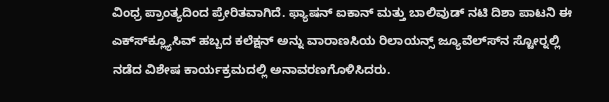ವಿಂಧ್ರ ಪ್ರಾಂತ್ಯದಿಂದ ಪ್ರೇರಿತವಾಗಿದೆ. ಫ್ಯಾಷನ್ ಐಕಾನ್ ಮತ್ತು ಬಾಲಿವುಡ್ ನಟಿ ದಿಶಾ ಪಾಟನಿ ಈ ಎಕ್ಸ್‍ಕ್ಲ್ಯೂಸಿವ್ ಹಬ್ಬದ ಕಲೆಕ್ಷನ್ ಅನ್ನು ವಾರಾಣಸಿಯ ರಿಲಾಯನ್ಸ್ ಜ್ಯೂವೆಲ್ಸ್‍ನ ಸ್ಟೋರ್‍ನಲ್ಲಿ ನಡೆದ ವಿಶೇಷ ಕಾರ್ಯಕ್ರಮದಲ್ಲಿ ಅನಾವರಣಗೊಳಿಸಿದರು.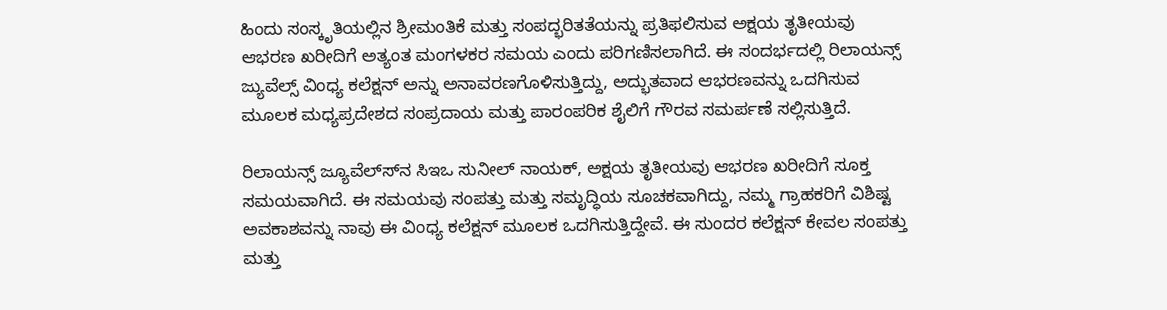ಹಿಂದು ಸಂಸ್ಕೃತಿಯಲ್ಲಿನ ಶ್ರೀಮಂತಿಕೆ ಮತ್ತು ಸಂಪದ್ಭರಿತತೆಯನ್ನು ಪ್ರತಿಫಲಿಸುವ ಅಕ್ಷಯ ತೃತೀಯವು ಆಭರಣ ಖರೀದಿಗೆ ಅತ್ಯಂತ ಮಂಗಳಕರ ಸಮಯ ಎಂದು ಪರಿಗಣಿಸಲಾಗಿದೆ. ಈ ಸಂದರ್ಭದಲ್ಲಿ ರಿಲಾಯನ್ಸ್ ಜ್ಯುವೆಲ್ಸ್ ವಿಂಧ್ಯ ಕಲೆಕ್ಷನ್ ಅನ್ನು ಅನಾವರಣಗೊಳಿಸುತ್ತಿದ್ದು, ಅದ್ಭುತವಾದ ಆಭರಣವನ್ನು ಒದಗಿಸುವ ಮೂಲಕ ಮಧ್ಯಪ್ರದೇಶದ ಸಂಪ್ರದಾಯ ಮತ್ತು ಪಾರಂಪರಿಕ ಶೈಲಿಗೆ ಗೌರವ ಸಮರ್ಪಣೆ ಸಲ್ಲಿಸುತ್ತಿದೆ.

ರಿಲಾಯನ್ಸ್ ಜ್ಯೂವೆಲ್ಸ್‍ನ ಸಿಇಒ ಸುನೀಲ್ ನಾಯಕ್, ಅಕ್ಷಯ ತೃತೀಯವು ಆಭರಣ ಖರೀದಿಗೆ ಸೂಕ್ತ ಸಮಯವಾಗಿದೆ. ಈ ಸಮಯವು ಸಂಪತ್ತು ಮತ್ತು ಸಮೃದ್ಧಿಯ ಸೂಚಕವಾಗಿದ್ದು, ನಮ್ಮ ಗ್ರಾಹಕರಿಗೆ ವಿಶಿಷ್ಟ ಅವಕಾಶವನ್ನು ನಾವು ಈ ವಿಂಧ್ಯ ಕಲೆಕ್ಷನ್ ಮೂಲಕ ಒದಗಿಸುತ್ತಿದ್ದೇವೆ. ಈ ಸುಂದರ ಕಲೆಕ್ಷನ್ ಕೇವಲ ಸಂಪತ್ತು ಮತ್ತು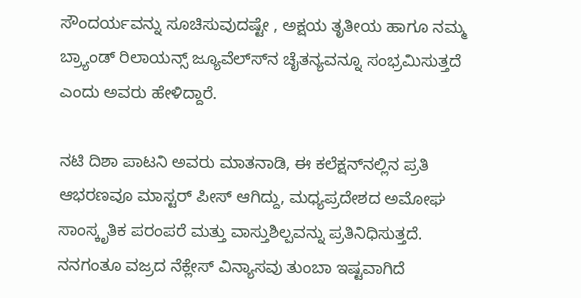ಸೌಂದರ್ಯವನ್ನು ಸೂಚಿಸುವುದಷ್ಟೇ , ಅಕ್ಷಯ ತೃತೀಯ ಹಾಗೂ ನಮ್ಮ ಬ್ರ್ಯಾಂಡ್ ರಿಲಾಯನ್ಸ್ ಜ್ಯೂವೆಲ್ಸ್‍ನ ಚೈತನ್ಯವನ್ನೂ ಸಂಭ್ರಮಿಸುತ್ತದೆ ಎಂದು ಅವರು ಹೇಳಿದ್ದಾರೆ.

ನಟಿ ದಿಶಾ ಪಾಟನಿ ಅವರು ಮಾತನಾಡಿ, ಈ ಕಲೆಕ್ಷನ್‍ನಲ್ಲಿನ ಪ್ರತಿ ಆಭರಣವೂ ಮಾಸ್ಟರ್ ಪೀಸ್ ಆಗಿದ್ದು, ಮಧ್ಯಪ್ರದೇಶದ ಅಮೋಘ ಸಾಂಸ್ಕೃತಿಕ ಪರಂಪರೆ ಮತ್ತು ವಾಸ್ತುಶಿಲ್ಪವನ್ನು ಪ್ರತಿನಿಧಿಸುತ್ತದೆ. ನನಗಂತೂ ವಜ್ರದ ನೆಕ್ಲೇಸ್ ವಿನ್ಯಾಸವು ತುಂಬಾ ಇಷ್ಟವಾಗಿದೆ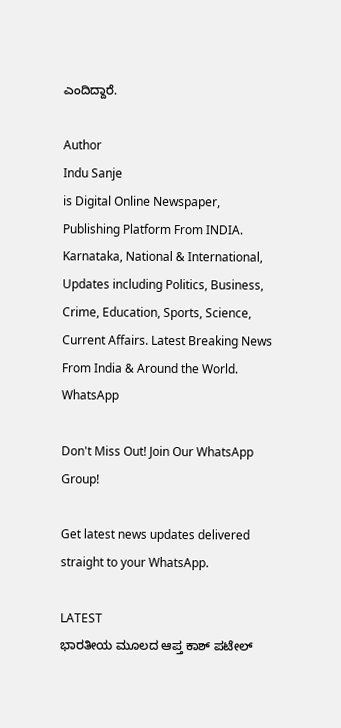ಎಂದಿದ್ದಾರೆ.

Author
Indu Sanje
is Digital Online Newspaper, Publishing Platform From INDIA. Karnataka, National & International, Updates including Politics, Business, Crime, Education, Sports, Science, Current Affairs. Latest Breaking News From India & Around the World.
WhatsApp

Don't Miss Out! Join Our WhatsApp Group!

Get latest news updates delivered straight to your WhatsApp.

LATEST
ಭಾರತೀಯ ಮೂಲದ ಆಪ್ತ ಕಾಶ್ ಪಟೇಲ್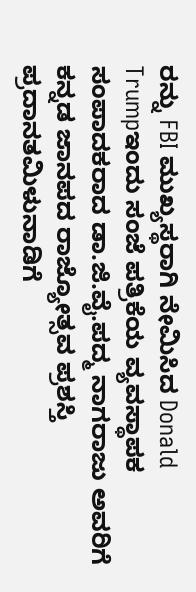ರನ್ನು FBI ಮುಖ್ಯಸ್ಥರಾಗಿ ನೇಮಿಸಿದ Donald Trumpಇಂದು ಸಂಜೆ ಪತ್ರಿಕೆಯ ವ್ಯವಸ್ಥಾಪಕ ಸಂಪಾದಕರಾದ ಡಾ.ಜಿ.ವೈ.ಪದ್ಮ ನಾಗರಾಜು ಅವರಿಗೆ ಕನ್ನಡ ಜಾನಪದ ರಾಜ್ಯೋತ್ಸವ ಪ್ರಶಸ್ತಿ ಪ್ರದಾನತಮಿಳುನಾಡಿಗೆ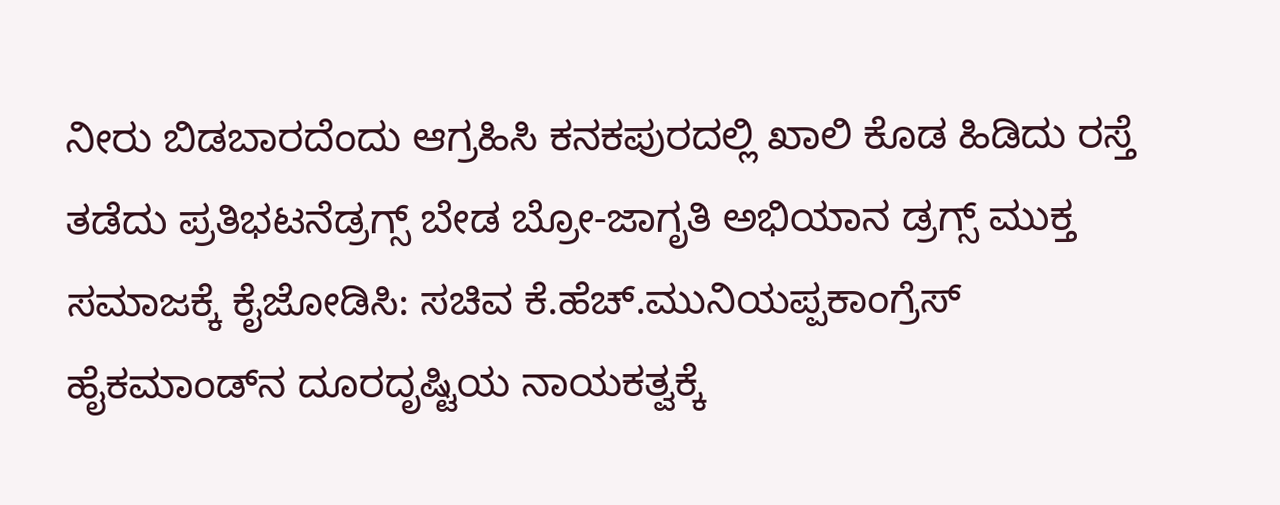ನೀರು ಬಿಡಬಾರದೆಂದು ಆಗ್ರಹಿಸಿ ಕನಕಪುರದಲ್ಲಿ ಖಾಲಿ ಕೊಡ ಹಿಡಿದು ರಸ್ತೆ ತಡೆದು ಪ್ರತಿಭಟನೆಡ್ರಗ್ಸ್ ಬೇಡ ಬ್ರೋ-ಜಾಗೃತಿ ಅಭಿಯಾನ ಡ್ರಗ್ಸ್ ಮುಕ್ತ ಸಮಾಜಕ್ಕೆ ಕೈಜೋಡಿಸಿ: ಸಚಿವ ಕೆ.ಹೆಚ್.ಮುನಿಯಪ್ಪಕಾಂಗ್ರೆಸ್ ಹೈಕಮಾಂಡ್‌ನ ದೂರದೃಷ್ಟಿಯ ನಾಯಕತ್ವಕ್ಕೆ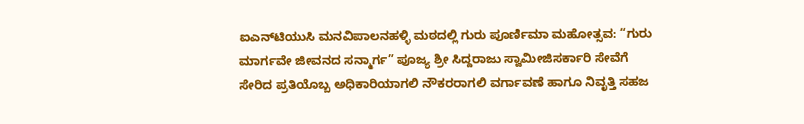ಐಎನ್‌ಟಿಯುಸಿ ಮನವಿಪಾಲನಹಳ್ಳಿ ಮಠದಲ್ಲಿ ಗುರು ಪೂರ್ಣಿಮಾ ಮಹೋತ್ಸವ: “ಗುರು ಮಾರ್ಗವೇ ಜೀವನದ ಸನ್ಮಾರ್ಗ” ಪೂಜ್ಯ ಶ್ರೀ ಸಿದ್ದರಾಜು ಸ್ವಾಮೀಜಿಸರ್ಕಾರಿ ಸೇವೆಗೆ ಸೇರಿದ ಪ್ರತಿಯೊಬ್ಬ ಅಧಿಕಾರಿಯಾಗಲಿ ನೌಕರರಾಗಲಿ ವರ್ಗಾವಣೆ ಹಾಗೂ ನಿವೃತ್ತಿ ಸಹಜ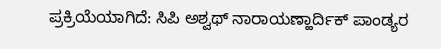ಪ್ರಕ್ರಿಯೆಯಾಗಿದೆ: ಸಿಪಿ ಅಶ್ವಥ್ ನಾರಾಯಣ್ಹಾರ್ದಿಕ್ ಪಾಂಡ್ಯರ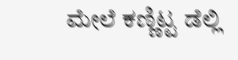ಮೇಲೆ ಕಣ್ಣಿಟ್ಟ ಡೆಲ್ಲಿ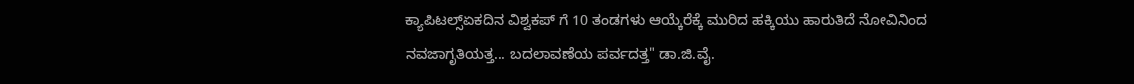ಕ್ಯಾಪಿಟಲ್ಸ್ಏಕದಿನ ವಿಶ್ವಕಪ್ ಗೆ 10 ತಂಡಗಳು ಆಯ್ಕೆರೆಕ್ಕೆ ಮುರಿದ ಹಕ್ಕಿಯು ಹಾರುತಿದೆ ನೋವಿನಿಂದ ನವಜಾಗೃತಿಯತ್ತ... ಬದಲಾವಣೆಯ ಪರ್ವದತ್ತ" ಡಾ.ಜಿ.ವೈ.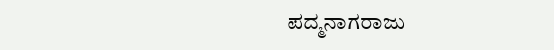ಪದ್ಮನಾಗರಾಜು